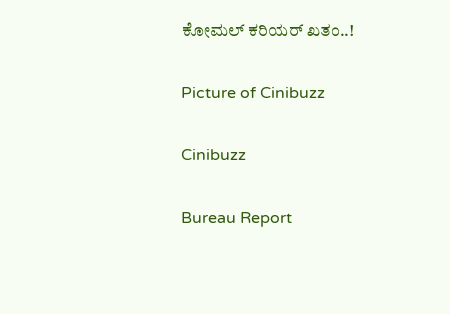ಕೋಮಲ್ ಕರಿಯರ್ ಖತಂ..!

Picture of Cinibuzz

Cinibuzz

Bureau Report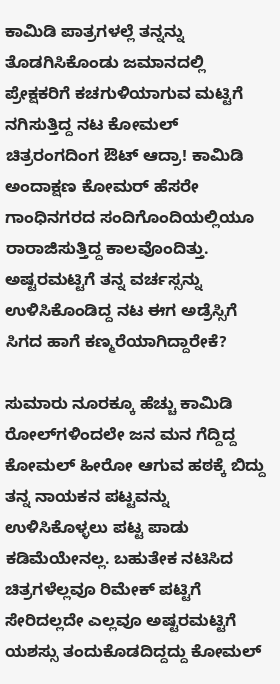ಕಾಮಿಡಿ ಪಾತ್ರಗಳಲ್ಲೆ ತನ್ನನ್ನು ತೊಡಗಿಸಿಕೊಂಡು ಜಮಾನದಲ್ಲಿ ಪ್ರೇಕ್ಷಕರಿಗೆ ಕಚಗುಳಿಯಾಗುವ ಮಟ್ಟಿಗೆ ನಗಿಸುತ್ತಿದ್ದ ನಟ ಕೋಮಲ್ ಚಿತ್ರರಂಗದಿಂಗ ಔಟ್ ಆದ್ರಾ! ಕಾಮಿಡಿ ಅಂದಾಕ್ಷಣ ಕೋಮರ್ ಹೆಸರೇ ಗಾಂಧಿನಗರದ ಸಂದಿಗೊಂದಿಯಲ್ಲಿಯೂ ರಾರಾಜಿಸುತ್ತಿದ್ದ ಕಾಲವೊಂದಿತ್ತು. ಅಷ್ಟರಮಟ್ಟಿಗೆ ತನ್ನ ವರ್ಚಸ್ಸನ್ನು ಉಳಿಸಿಕೊಂಡಿದ್ದ ನಟ ಈಗ ಅಡ್ರೆಸ್ಸಿಗೆ ಸಿಗದ ಹಾಗೆ ಕಣ್ಮರೆಯಾಗಿದ್ದಾರೇಕೆ?

ಸುಮಾರು ನೂರಕ್ಕೂ ಹೆಚ್ಚು ಕಾಮಿಡಿ ರೋಲ್‍ಗಳಿಂದಲೇ ಜನ ಮನ ಗೆದ್ದಿದ್ದ ಕೋಮಲ್ ಹೀರೋ ಆಗುವ ಹಠಕ್ಕೆ ಬಿದ್ದು ತನ್ನ ನಾಯಕನ ಪಟ್ಟವನ್ನು ಉಳಿಸಿಕೊಳ್ಳಲು ಪಟ್ಟ ಪಾಡು ಕಡಿಮೆಯೇನಲ್ಲ. ಬಹುತೇಕ ನಟಿಸಿದ ಚಿತ್ರಗಳೆಲ್ಲವೂ ರಿಮೇಕ್ ಪಟ್ಟಿಗೆ ಸೇರಿದಲ್ಲದೇ ಎಲ್ಲವೂ ಅಷ್ಟರಮಟ್ಟಿಗೆ ಯಶಸ್ಸು ತಂದುಕೊಡದಿದ್ದದ್ದು ಕೋಮಲ್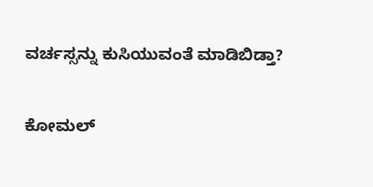ವರ್ಚಸ್ಸನ್ನು ಕುಸಿಯುವಂತೆ ಮಾಡಿಬಿಡ್ತಾ?

ಕೋಮಲ್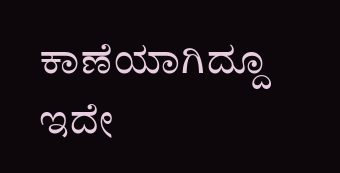ಕಾಣೆಯಾಗಿದ್ದೂ ಇದೇ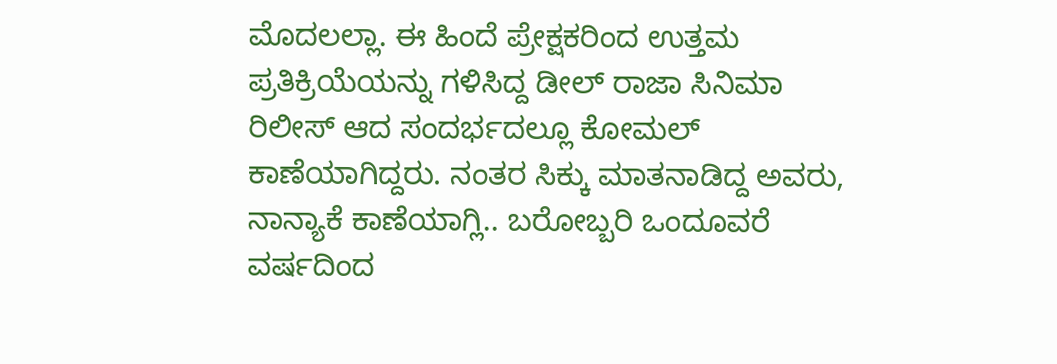ಮೊದಲಲ್ಲಾ. ಈ ಹಿಂದೆ ಪ್ರೇಕ್ಷಕರಿಂದ ಉತ್ತಮ ಪ್ರತಿಕ್ರಿಯೆಯನ್ನು ಗಳಿಸಿದ್ದ ಡೀಲ್ ರಾಜಾ ಸಿನಿಮಾ ರಿಲೀಸ್ ಆದ ಸಂದರ್ಭದಲ್ಲೂ ಕೋಮಲ್ ಕಾಣೆಯಾಗಿದ್ದರು. ನಂತರ ಸಿಕ್ಕು ಮಾತನಾಡಿದ್ದ ಅವರು, ನಾನ್ಯಾಕೆ ಕಾಣೆಯಾಗ್ಲಿ.. ಬರೋಬ್ಬರಿ ಒಂದೂವರೆ ವರ್ಷದಿಂದ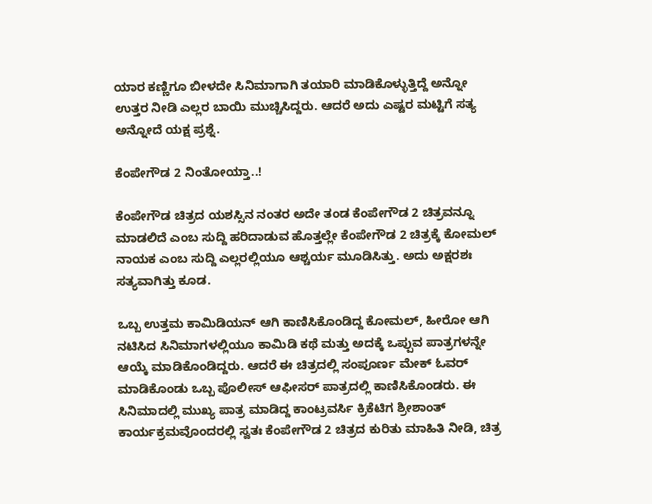ಯಾರ ಕಣ್ಣಿಗೂ ಬೀಳದೇ ಸಿನಿಮಾಗಾಗಿ ತಯಾರಿ ಮಾಡಿಕೊಳ್ಳುತ್ತಿದ್ದೆ ಅನ್ನೋ ಉತ್ತರ ನೀಡಿ ಎಲ್ಲರ ಬಾಯಿ ಮುಚ್ಚಿಸಿದ್ದರು. ಆದರೆ ಅದು ಎಷ್ಟರ ಮಟ್ಟಿಗೆ ಸತ್ಯ ಅನ್ನೋದೆ ಯಕ್ಷ ಪ್ರಶ್ನೆ.

ಕೆಂಪೇಗೌಡ 2 ನಿಂತೋಯ್ತಾ..!

ಕೆಂಪೇಗೌಡ ಚಿತ್ರದ ಯಶಸ್ಸಿನ ನಂತರ ಅದೇ ತಂಡ ಕೆಂಪೇಗೌಡ 2 ಚಿತ್ರವನ್ನೂ ಮಾಡಲಿದೆ ಎಂಬ ಸುದ್ದಿ ಹರಿದಾಡುವ ಹೊತ್ತಲ್ಲೇ ಕೆಂಪೇಗೌಡ 2 ಚಿತ್ರಕ್ಕೆ ಕೋಮಲ್ ನಾಯಕ ಎಂಬ ಸುದ್ದಿ ಎಲ್ಲರಲ್ಲಿಯೂ ಆಶ್ಚರ್ಯ ಮೂಡಿಸಿತ್ತು. ಅದು ಅಕ್ಷರಶಃ ಸತ್ಯವಾಗಿತ್ತು ಕೂಡ.

ಒಬ್ಬ ಉತ್ತಮ ಕಾಮಿಡಿಯನ್ ಆಗಿ ಕಾಣಿಸಿಕೊಂಡಿದ್ದ ಕೋಮಲ್, ಹೀರೋ ಆಗಿ ನಟಿಸಿದ ಸಿನಿಮಾಗಳಲ್ಲಿಯೂ ಕಾಮಿಡಿ ಕಥೆ ಮತ್ತು ಅದಕ್ಕೆ ಒಪ್ಪುವ ಪಾತ್ರಗಳನ್ನೇ ಆಯ್ಕೆ ಮಾಡಿಕೊಂಡಿದ್ದರು. ಆದರೆ ಈ ಚಿತ್ರದಲ್ಲಿ ಸಂಪೂರ್ಣ ಮೇಕ್ ಓವರ್ ಮಾಡಿಕೊಂಡು ಒಬ್ಬ ಪೊಲೀಸ್ ಆಫೀಸರ್ ಪಾತ್ರದಲ್ಲಿ ಕಾಣಿಸಿಕೊಂಡರು. ಈ ಸಿನಿಮಾದಲ್ಲಿ ಮುಖ್ಯ ಪಾತ್ರ ಮಾಡಿದ್ದ ಕಾಂಟ್ರವರ್ಸಿ ಕ್ರಿಕೆಟಿಗ ಶ್ರೀಶಾಂತ್ ಕಾರ್ಯಕ್ರಮವೊಂದರಲ್ಲಿ ಸ್ವತಃ ಕೆಂಪೇಗೌಡ 2 ಚಿತ್ರದ ಕುರಿತು ಮಾಹಿತಿ ನೀಡಿ, ಚಿತ್ರ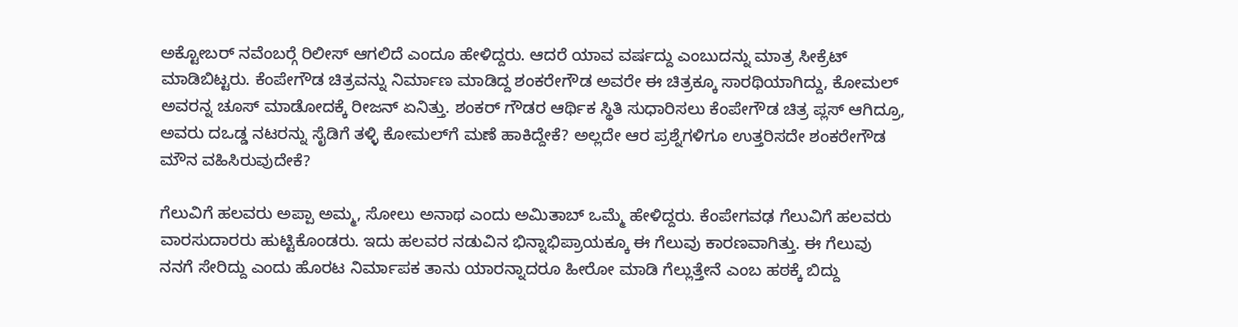ಅಕ್ಟೋಬರ್ ನವೆಂಬರ್‍ಗೆ ರಿಲೀಸ್ ಆಗಲಿದೆ ಎಂದೂ ಹೇಳಿದ್ದರು. ಆದರೆ ಯಾವ ವರ್ಷದ್ದು ಎಂಬುದನ್ನು ಮಾತ್ರ ಸೀಕ್ರೆಟ್ ಮಾಡಿಬಿಟ್ಟರು. ಕೆಂಪೇಗೌಡ ಚಿತ್ರವನ್ನು ನಿರ್ಮಾಣ ಮಾಡಿದ್ದ ಶಂಕರೇಗೌಡ ಅವರೇ ಈ ಚಿತ್ರಕ್ಕೂ ಸಾರಥಿಯಾಗಿದ್ದು, ಕೋಮಲ್ ಅವರನ್ನ ಚೂಸ್ ಮಾಡೋದಕ್ಕೆ ರೀಜನ್ ಏನಿತ್ತು. ಶಂಕರ್ ಗೌಡರ ಆರ್ಥಿಕ ಸ್ಥಿತಿ ಸುಧಾರಿಸಲು ಕೆಂಪೇಗೌಡ ಚಿತ್ರ ಪ್ಲಸ್ ಆಗಿದ್ರೂ, ಅವರು ದಒಡ್ಡ ನಟರನ್ನು ಸೈಡಿಗೆ ತಳ್ಳಿ ಕೋಮಲ್‍ಗೆ ಮಣೆ ಹಾಕಿದ್ದೇಕೆ? ಅಲ್ಲದೇ ಆರ ಪ್ರಶ್ನೆಗಳಿಗೂ ಉತ್ತರಿಸದೇ ಶಂಕರೇಗೌಡ ಮೌನ ವಹಿಸಿರುವುದೇಕೆ?

ಗೆಲುವಿಗೆ ಹಲವರು ಅಪ್ಪಾ ಅಮ್ಮ, ಸೋಲು ಅನಾಥ ಎಂದು ಅಮಿತಾಬ್ ಒಮ್ಮೆ ಹೇಳಿದ್ದರು. ಕೆಂಪೇಗವಢ ಗೆಲುವಿಗೆ ಹಲವರು ವಾರಸುದಾರರು ಹುಟ್ಟಿಕೊಂಡರು. ಇದು ಹಲವರ ನಡುವಿನ ಭಿನ್ನಾಭಿಪ್ರಾಯಕ್ಕೂ ಈ ಗೆಲುವು ಕಾರಣವಾಗಿತ್ತು. ಈ ಗೆಲುವು ನನಗೆ ಸೇರಿದ್ದು ಎಂದು ಹೊರಟ ನಿರ್ಮಾಪಕ ತಾನು ಯಾರನ್ನಾದರೂ ಹೀರೋ ಮಾಡಿ ಗೆಲ್ಲುತ್ತೇನೆ ಎಂಬ ಹಠಕ್ಕೆ ಬಿದ್ದು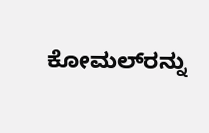ಕೋಮಲ್‍ರನ್ನು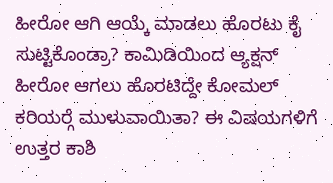ಹೀರೋ ಆಗಿ ಆಯ್ಕೆ ಮಾಡಲು ಹೊರಟು ಕೈ ಸುಟ್ಟಿಕೊಂಡ್ರಾ? ಕಾಮಿಡಿಯಿಂದ ಆ್ಯಕ್ಷನ್ ಹೀರೋ ಆಗಲು ಹೊರಟಿದ್ದೇ ಕೋಮಲ್ ಕರಿಯರ್‍ಗೆ ಮುಳುವಾಯಿತಾ? ಈ ವಿಷಯಗಳಿಗೆ ಉತ್ತರ ಕಾಶಿ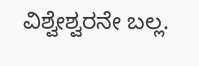ವಿಶ್ವೇಶ್ವರನೇ ಬಲ್ಲ.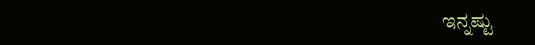ಇನ್ನಷ್ಟು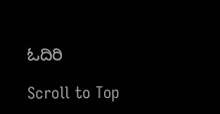ಓದಿರಿ

Scroll to Top